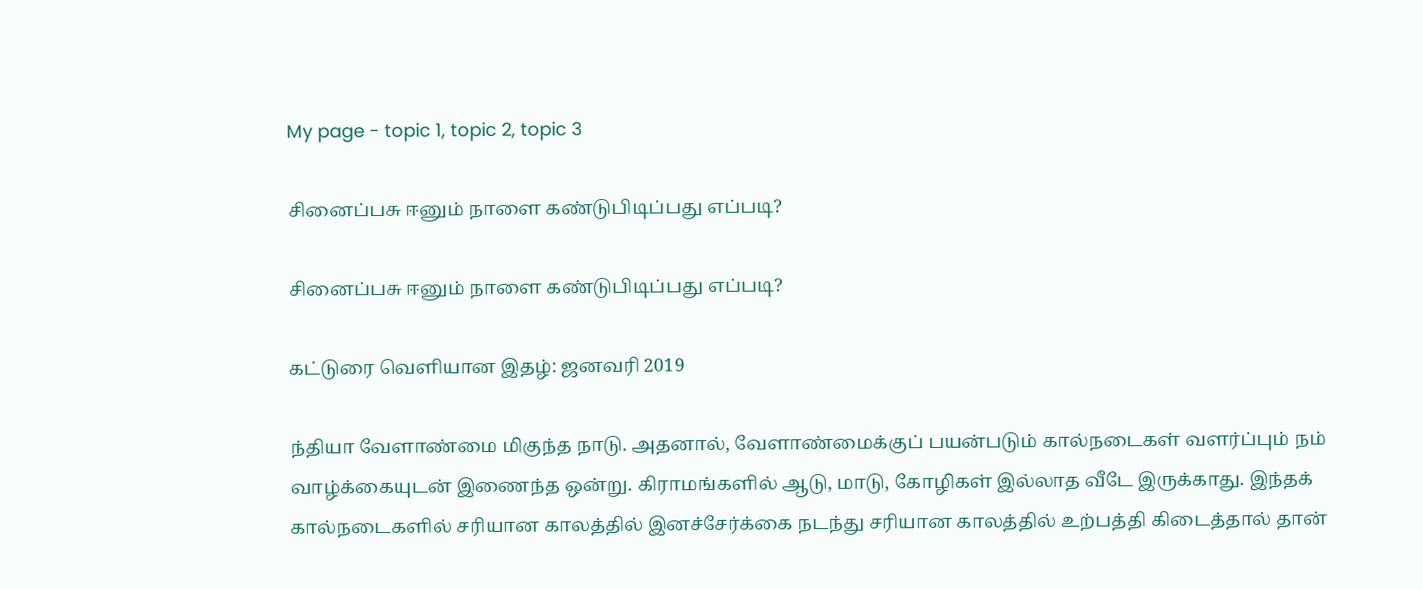My page - topic 1, topic 2, topic 3

சினைப்பசு ஈனும் நாளை கண்டுபிடிப்பது எப்படி?

சினைப்பசு ஈனும் நாளை கண்டுபிடிப்பது எப்படி?

கட்டுரை வெளியான இதழ்: ஜனவரி 2019

ந்தியா வேளாண்மை மிகுந்த நாடு. அதனால், வேளாண்மைக்குப் பயன்படும் கால்நடைகள் வளர்ப்பும் நம் வாழ்க்கையுடன் இணைந்த ஒன்று. கிராமங்களில் ஆடு, மாடு, கோழிகள் இல்லாத வீடே இருக்காது. இந்தக் கால்நடைகளில் சரியான காலத்தில் இனச்சேர்க்கை நடந்து சரியான காலத்தில் உற்பத்தி கிடைத்தால் தான்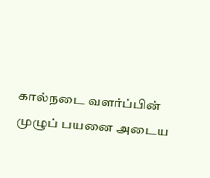கால்நடை வளர்ப்பின் முழுப் பயனை அடைய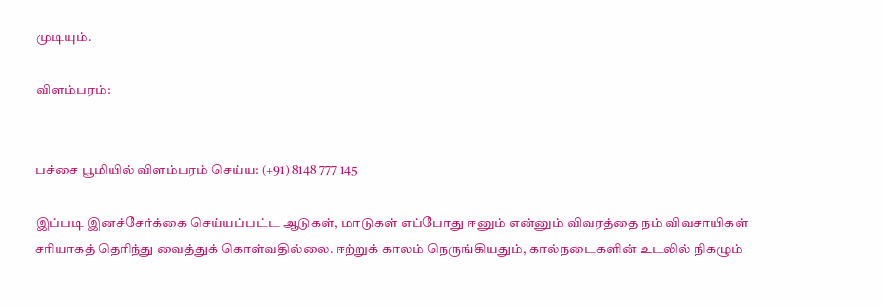முடியும்.

விளம்பரம்:


பச்சை பூமியில் விளம்பரம் செய்ய: (+91) 8148 777 145

இப்படி இனச்சேர்க்கை செய்யப்பட்ட ஆடுகள், மாடுகள் எப்போது ஈனும் என்னும் விவரத்தை நம் விவசாயிகள் சரியாகத் தெரிந்து வைத்துக் கொள்வதில்லை. ஈற்றுக் காலம் நெருங்கியதும், கால்நடைகளின் உடலில் நிகழும்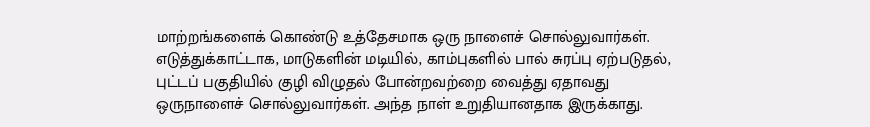மாற்றங்களைக் கொண்டு உத்தேசமாக ஒரு நாளைச் சொல்லுவார்கள். எடுத்துக்காட்டாக, மாடுகளின் மடியில், காம்புகளில் பால் சுரப்பு ஏற்படுதல், புட்டப் பகுதியில் குழி விழுதல் போன்றவற்றை வைத்து ஏதாவது ஒருநாளைச் சொல்லுவார்கள். அந்த நாள் உறுதியானதாக இருக்காது.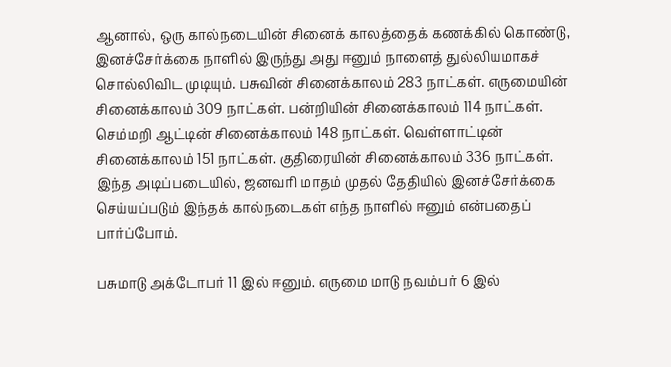ஆனால், ஒரு கால்நடையின் சினைக் காலத்தைக் கணக்கில் கொண்டு, இனச்சேர்க்கை நாளில் இருந்து அது ஈனும் நாளைத் துல்லியமாகச் சொல்லிவிட முடியும். பசுவின் சினைக்காலம் 283 நாட்கள். எருமையின் சினைக்காலம் 309 நாட்கள். பன்றியின் சினைக்காலம் 114 நாட்கள். செம்மறி ஆட்டின் சினைக்காலம் 148 நாட்கள். வெள்ளாட்டின் சினைக்காலம் 151 நாட்கள். குதிரையின் சினைக்காலம் 336 நாட்கள். இந்த அடிப்படையில், ஜனவரி மாதம் முதல் தேதியில் இனச்சேர்க்கை செய்யப்படும் இந்தக் கால்நடைகள் எந்த நாளில் ஈனும் என்பதைப் பார்ப்போம்.

பசுமாடு அக்டோபர் 11 இல் ஈனும். எருமை மாடு நவம்பர் 6 இல்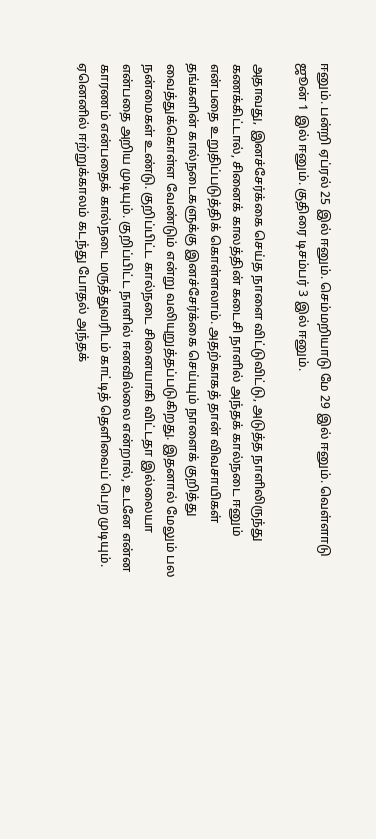ஈனும். பன்றி ஏப்ரல் 25 இல் ஈனும். செம்மறியாடு மே 29 இல் ஈனும். வெள்ளாடு ஜூன் 1 இல் ஈனும். குதிரை டிசம்பர் 3 இல் ஈனும்.

அதாவது, இனச்சேர்க்கை செய்த நாளை விட்டுவிட்டு, அடுத்த நாளிலிருந்து கணக்கிட்டால், சினைக் காலத்தின் கடைசி நாளில் அந்தக் கால்நடை ஈனும் என்பதை உறுதிப்படுத்திக் கொள்ளலாம். அதற்காகத் தான் விவசாயிகள் தங்களின் கால்நடைகளுக்கு இனச்சேர்க்கை செய்யும் நாளைக் குறித்து வைத்துக்கொள்ள வேண்டும் என்று வலியுறுத்தப்படுகிறது. இதனால் மேலும் பல நன்மைகள் உண்டு. குறிப்பிட்ட கால்நடை சினையாகி விட்டதா இல்லையா  என்பதை அறிய முடியும். குறிப்பிட்ட நாளில் ஈனவில்லை என்றால், உடனே என்ன காரணம் என்பதைக் கால்நடை மருத்துவரிடம் காட்டித் தெளிவைப் பெற முடியும். ஏனெனில் ஈற்றுக்காலம் கடந்து போதல் அந்தக்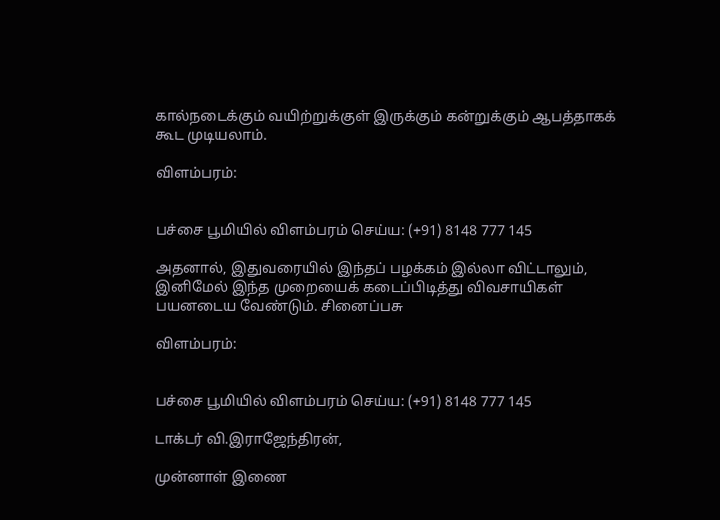கால்நடைக்கும் வயிற்றுக்குள் இருக்கும் கன்றுக்கும் ஆபத்தாகக் கூட முடியலாம்.

விளம்பரம்:


பச்சை பூமியில் விளம்பரம் செய்ய: (+91) 8148 777 145

அதனால், இதுவரையில் இந்தப் பழக்கம் இல்லா விட்டாலும், இனிமேல் இந்த முறையைக் கடைப்பிடித்து விவசாயிகள் பயனடைய வேண்டும். சினைப்பசு

விளம்பரம்:


பச்சை பூமியில் விளம்பரம் செய்ய: (+91) 8148 777 145

டாக்டர் வி.இராஜேந்திரன்,

முன்னாள் இணை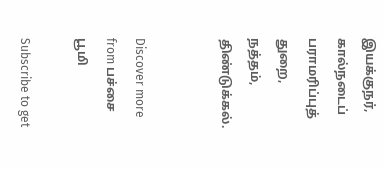இயக்குநர், கால்நடைப் பராமரிப்புத் துறை, நத்தம், திண்டுக்கல்.


Discover more from பச்சை பூமி

Subscribe to get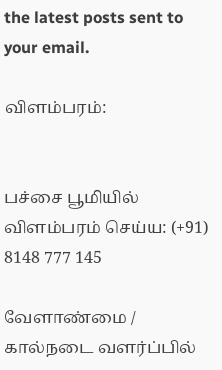the latest posts sent to your email.

விளம்பரம்:


பச்சை பூமியில் விளம்பரம் செய்ய: (+91) 8148 777 145

வேளாண்மை / கால்நடை வளர்ப்பில்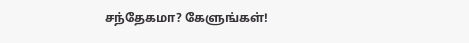சந்தேகமா? கேளுங்கள்!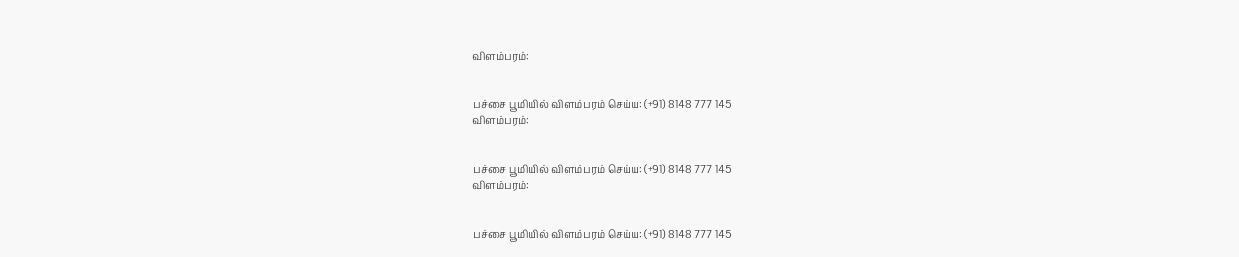விளம்பரம்:


பச்சை பூமியில் விளம்பரம் செய்ய: (+91) 8148 777 145
விளம்பரம்:


பச்சை பூமியில் விளம்பரம் செய்ய: (+91) 8148 777 145
விளம்பரம்:


பச்சை பூமியில் விளம்பரம் செய்ய: (+91) 8148 777 145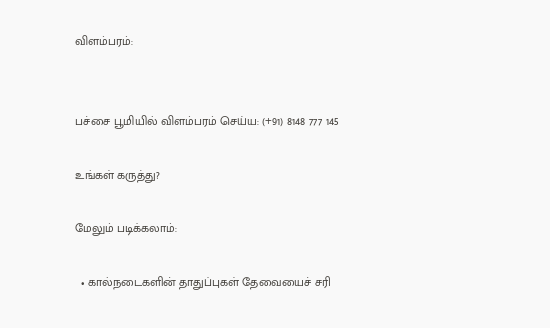விளம்பரம்:


பச்சை பூமியில் விளம்பரம் செய்ய: (+91) 8148 777 145

உங்கள் கருத்து?

மேலும் படிக்கலாம்:

  • கால்நடைகளின் தாதுப்புகள் தேவையைச் சரி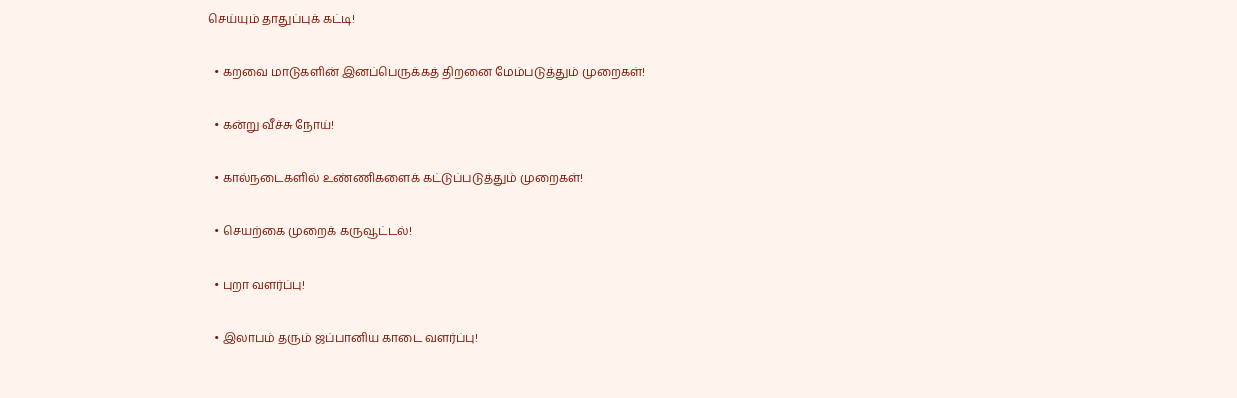செய்யும் தாதுப்புக் கட்டி!

  • கறவை மாடுகளின் இனப்பெருக்கத் திறனை மேம்படுத்தும் முறைகள்!

  • கன்று வீச்சு நோய்!

  • கால்நடைகளில் உண்ணிகளைக் கட்டுப்படுத்தும் முறைகள்!

  • செயற்கை முறைக் கருவூட்டல்!

  • புறா வளர்ப்பு!

  • இலாபம் தரும் ஜப்பானிய காடை வளர்ப்பு!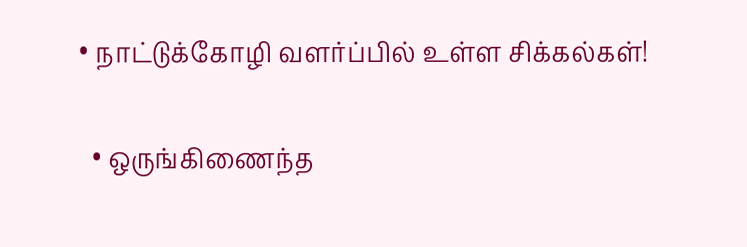• நாட்டுக்கோழி வளர்ப்பில் உள்ள சிக்கல்கள்!

  • ஒருங்கிணைந்த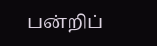பன்றிப்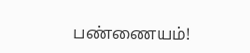பண்ணையம்!